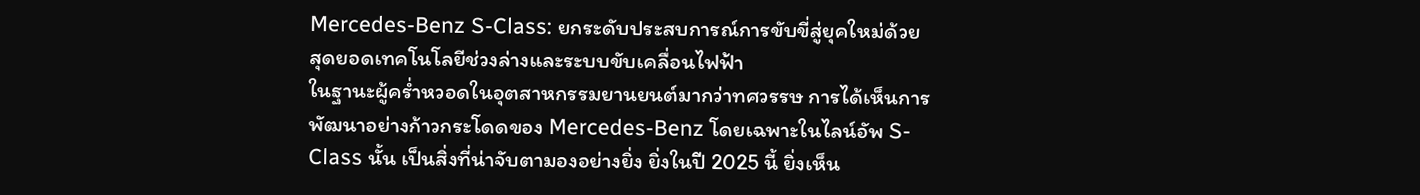Mercedes-Benz S-Class: ยกระดับประสบการณ์การขับขี่สู่ยุคใหม่ด้วยสุดยอดเทคโนโลยีช่วงล่างและระบบขับเคลื่อนไฟฟ้า
ในฐานะผู้คร่ำหวอดในอุตสาหกรรมยานยนต์มากว่าทศวรรษ การได้เห็นการพัฒนาอย่างก้าวกระโดดของ Mercedes-Benz โดยเฉพาะในไลน์อัพ S-Class นั้น เป็นสิ่งที่น่าจับตามองอย่างยิ่ง ยิ่งในปี 2025 นี้ ยิ่งเห็น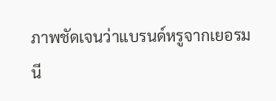ภาพชัดเจนว่าแบรนด์หรูจากเยอรมนี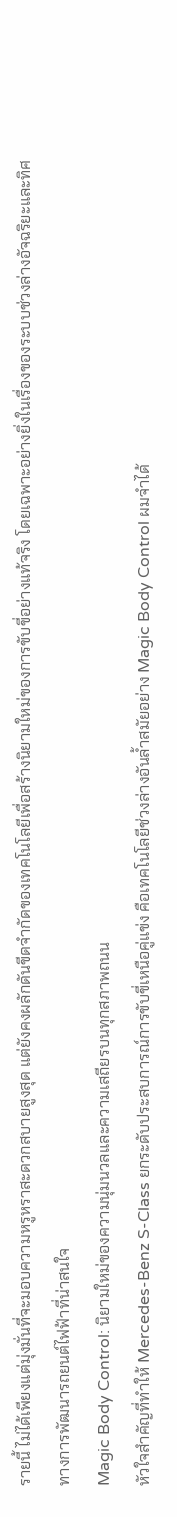รายนี้ ไม่ได้เพียงแต่มุ่งมั่นที่จะมอบความหรูหราสะดวกสบายสูงสุด แต่ยังคงผลักดันขีดจำกัดของเทคโนโลยีเพื่อสร้างนิยามใหม่ของการขับขี่อย่างแท้จริง โดยเฉพาะอย่างยิ่งในเรื่องของระบบช่วงล่างอัจฉริยะและทิศทางการพัฒนารถยนต์ไฟฟ้าที่น่าสนใจ
Magic Body Control: นิยามใหม่ของความนุ่มนวลและความเสถียรบนทุกสภาพถนน
หัวใจสำคัญที่ทำให้ Mercedes-Benz S-Class ยกระดับประสบการณ์การขับขี่เหนือคู่แข่ง คือเทคโนโลยีช่วงล่างอันล้ำสมัยอย่าง Magic Body Control ผมจำได้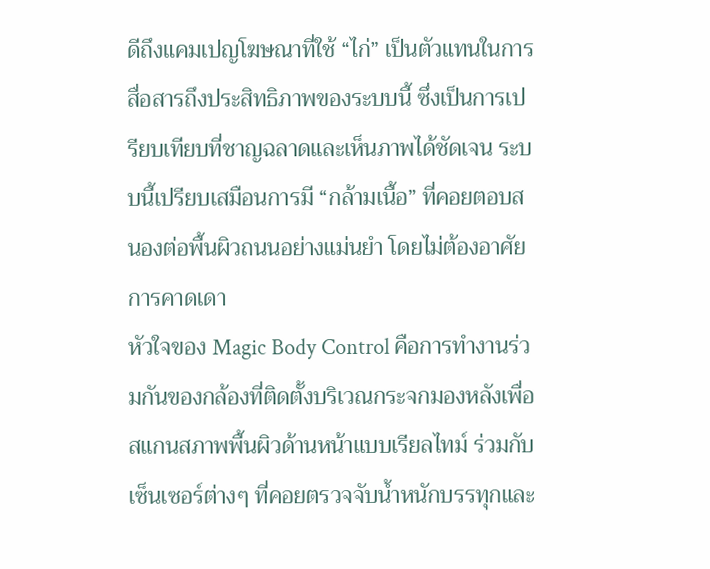ดีถึงแคมเปญโฆษณาที่ใช้ “ไก่” เป็นตัวแทนในการสื่อสารถึงประสิทธิภาพของระบบนี้ ซึ่งเป็นการเปรียบเทียบที่ชาญฉลาดและเห็นภาพได้ชัดเจน ระบบนี้เปรียบเสมือนการมี “กล้ามเนื้อ” ที่คอยตอบสนองต่อพื้นผิวถนนอย่างแม่นยำ โดยไม่ต้องอาศัยการคาดเดา
หัวใจของ Magic Body Control คือการทำงานร่วมกันของกล้องที่ติดตั้งบริเวณกระจกมองหลังเพื่อสแกนสภาพพื้นผิวด้านหน้าแบบเรียลไทม์ ร่วมกับเซ็นเซอร์ต่างๆ ที่คอยตรวจจับน้ำหนักบรรทุกและ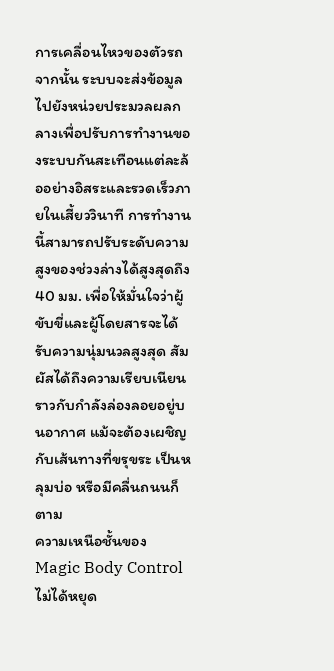การเคลื่อนไหวของตัวรถ จากนั้น ระบบจะส่งข้อมูลไปยังหน่วยประมวลผลกลางเพื่อปรับการทำงานของระบบกันสะเทือนแต่ละล้ออย่างอิสระและรวดเร็วภายในเสี้ยววินาที การทำงานนี้สามารถปรับระดับความสูงของช่วงล่างได้สูงสุดถึง 40 มม. เพื่อให้มั่นใจว่าผู้ขับขี่และผู้โดยสารจะได้รับความนุ่มนวลสูงสุด สัมผัสได้ถึงความเรียบเนียนราวกับกำลังล่องลอยอยู่บนอากาศ แม้จะต้องเผชิญกับเส้นทางที่ขรุขระ เป็นหลุมบ่อ หรือมีคลื่นถนนก็ตาม
ความเหนือชั้นของ Magic Body Control ไม่ได้หยุด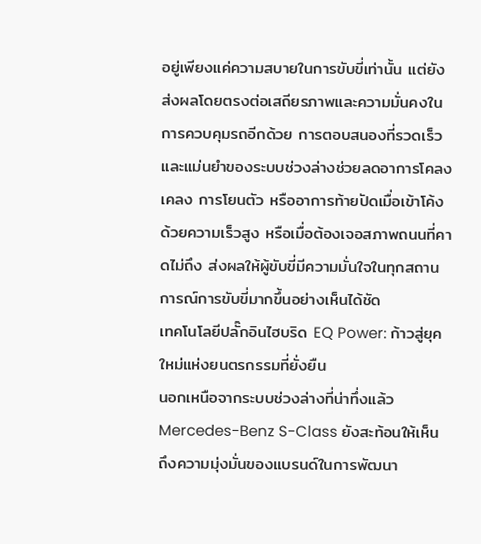อยู่เพียงแค่ความสบายในการขับขี่เท่านั้น แต่ยังส่งผลโดยตรงต่อเสถียรภาพและความมั่นคงในการควบคุมรถอีกด้วย การตอบสนองที่รวดเร็วและแม่นยำของระบบช่วงล่างช่วยลดอาการโคลงเคลง การโยนตัว หรืออาการท้ายปัดเมื่อเข้าโค้งด้วยความเร็วสูง หรือเมื่อต้องเจอสภาพถนนที่คาดไม่ถึง ส่งผลให้ผู้ขับขี่มีความมั่นใจในทุกสถานการณ์การขับขี่มากขึ้นอย่างเห็นได้ชัด
เทคโนโลยีปลั๊กอินไฮบริด EQ Power: ก้าวสู่ยุคใหม่แห่งยนตรกรรมที่ยั่งยืน
นอกเหนือจากระบบช่วงล่างที่น่าทึ่งแล้ว Mercedes-Benz S-Class ยังสะท้อนให้เห็นถึงความมุ่งมั่นของแบรนด์ในการพัฒนา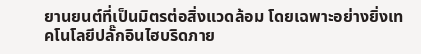ยานยนต์ที่เป็นมิตรต่อสิ่งแวดล้อม โดยเฉพาะอย่างยิ่งเทคโนโลยีปลั๊กอินไฮบริดภาย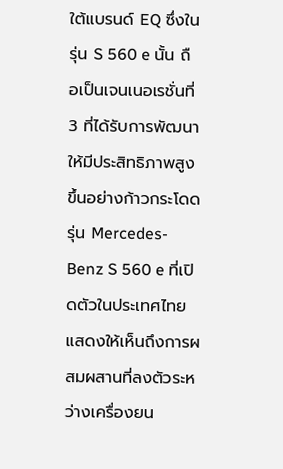ใต้แบรนด์ EQ ซึ่งในรุ่น S 560 e นั้น ถือเป็นเจนเนอเรชั่นที่ 3 ที่ได้รับการพัฒนาให้มีประสิทธิภาพสูงขึ้นอย่างก้าวกระโดด
รุ่น Mercedes-Benz S 560 e ที่เปิดตัวในประเทศไทย แสดงให้เห็นถึงการผสมผสานที่ลงตัวระหว่างเครื่องยน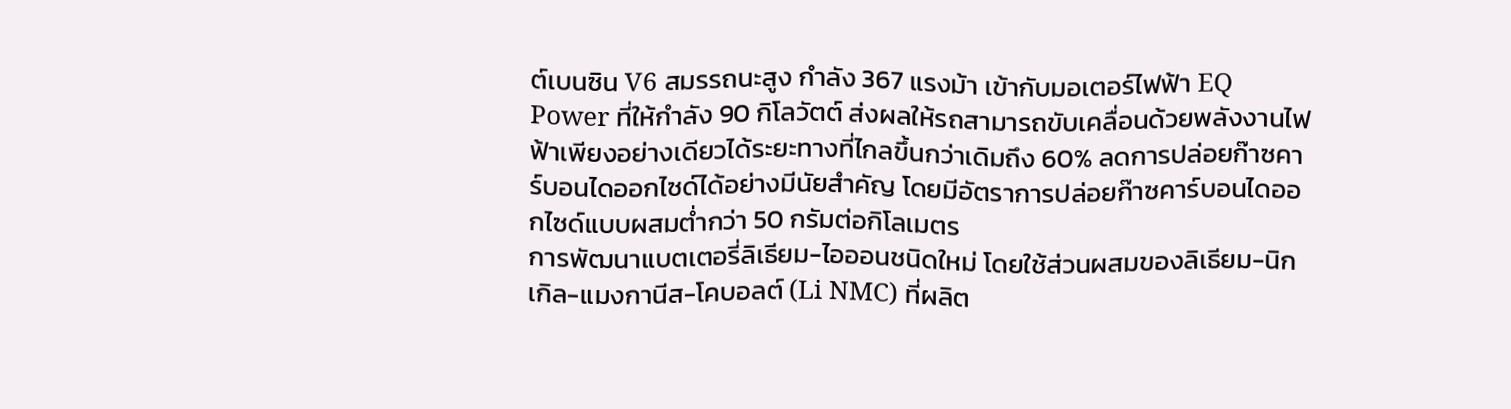ต์เบนซิน V6 สมรรถนะสูง กำลัง 367 แรงม้า เข้ากับมอเตอร์ไฟฟ้า EQ Power ที่ให้กำลัง 90 กิโลวัตต์ ส่งผลให้รถสามารถขับเคลื่อนด้วยพลังงานไฟฟ้าเพียงอย่างเดียวได้ระยะทางที่ไกลขึ้นกว่าเดิมถึง 60% ลดการปล่อยก๊าซคาร์บอนไดออกไซด์ได้อย่างมีนัยสำคัญ โดยมีอัตราการปล่อยก๊าซคาร์บอนไดออกไซด์แบบผสมต่ำกว่า 50 กรัมต่อกิโลเมตร
การพัฒนาแบตเตอรี่ลิเธียม-ไอออนชนิดใหม่ โดยใช้ส่วนผสมของลิเธียม-นิกเกิล-แมงกานีส-โคบอลต์ (Li NMC) ที่ผลิต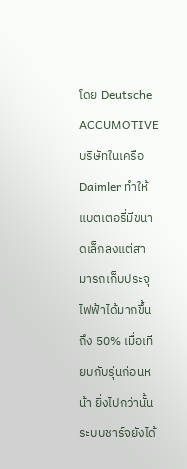โดย Deutsche ACCUMOTIVE บริษัทในเครือ Daimler ทำให้แบตเตอรี่มีขนาดเล็กลงแต่สามารถเก็บประจุไฟฟ้าได้มากขึ้นถึง 50% เมื่อเทียบกับรุ่นก่อนหน้า ยิ่งไปกว่านั้น ระบบชาร์จยังได้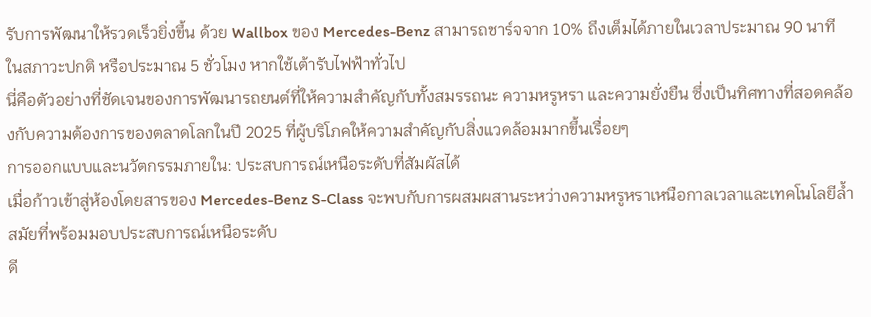รับการพัฒนาให้รวดเร็วยิ่งขึ้น ด้วย Wallbox ของ Mercedes-Benz สามารถชาร์จจาก 10% ถึงเต็มได้ภายในเวลาประมาณ 90 นาที ในสภาวะปกติ หรือประมาณ 5 ชั่วโมง หากใช้เต้ารับไฟฟ้าทั่วไป
นี่คือตัวอย่างที่ชัดเจนของการพัฒนารถยนต์ที่ให้ความสำคัญกับทั้งสมรรถนะ ความหรูหรา และความยั่งยืน ซึ่งเป็นทิศทางที่สอดคล้องกับความต้องการของตลาดโลกในปี 2025 ที่ผู้บริโภคให้ความสำคัญกับสิ่งแวดล้อมมากขึ้นเรื่อยๆ
การออกแบบและนวัตกรรมภายใน: ประสบการณ์เหนือระดับที่สัมผัสได้
เมื่อก้าวเข้าสู่ห้องโดยสารของ Mercedes-Benz S-Class จะพบกับการผสมผสานระหว่างความหรูหราเหนือกาลเวลาและเทคโนโลยีล้ำสมัยที่พร้อมมอบประสบการณ์เหนือระดับ
ดี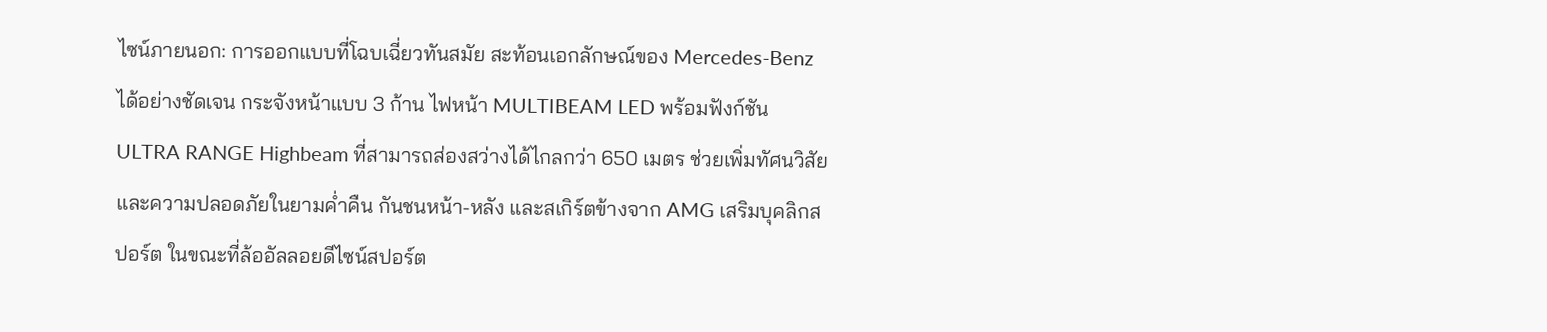ไซน์ภายนอก: การออกแบบที่โฉบเฉี่ยวทันสมัย สะท้อนเอกลักษณ์ของ Mercedes-Benz ได้อย่างชัดเจน กระจังหน้าแบบ 3 ก้าน ไฟหน้า MULTIBEAM LED พร้อมฟังก์ชัน ULTRA RANGE Highbeam ที่สามารถส่องสว่างได้ไกลกว่า 650 เมตร ช่วยเพิ่มทัศนวิสัยและความปลอดภัยในยามค่ำคืน กันชนหน้า-หลัง และสเกิร์ตข้างจาก AMG เสริมบุคลิกสปอร์ต ในขณะที่ล้ออัลลอยดีไซน์สปอร์ต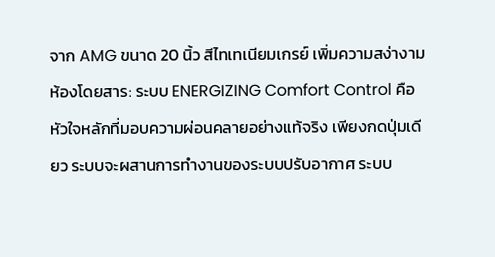จาก AMG ขนาด 20 นิ้ว สีไทเทเนียมเกรย์ เพิ่มความสง่างาม
ห้องโดยสาร: ระบบ ENERGIZING Comfort Control คือหัวใจหลักที่มอบความผ่อนคลายอย่างแท้จริง เพียงกดปุ่มเดียว ระบบจะผสานการทำงานของระบบปรับอากาศ ระบบ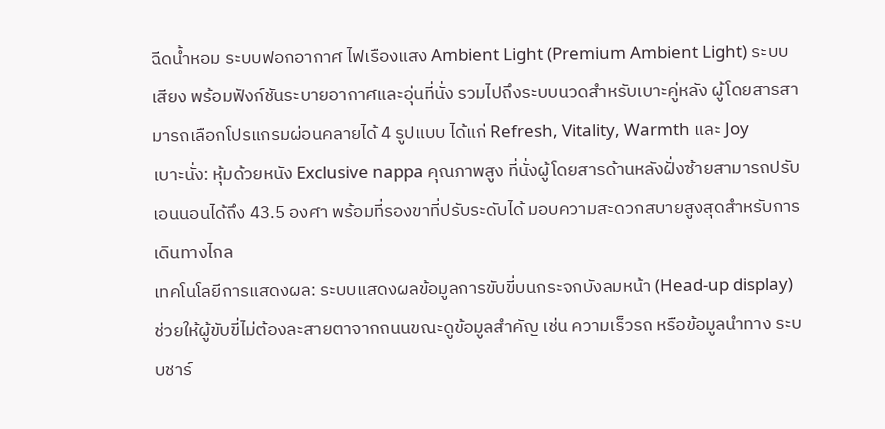ฉีดน้ำหอม ระบบฟอกอากาศ ไฟเรืองแสง Ambient Light (Premium Ambient Light) ระบบเสียง พร้อมฟังก์ชันระบายอากาศและอุ่นที่นั่ง รวมไปถึงระบบนวดสำหรับเบาะคู่หลัง ผู้โดยสารสามารถเลือกโปรแกรมผ่อนคลายได้ 4 รูปแบบ ได้แก่ Refresh, Vitality, Warmth และ Joy
เบาะนั่ง: หุ้มด้วยหนัง Exclusive nappa คุณภาพสูง ที่นั่งผู้โดยสารด้านหลังฝั่งซ้ายสามารถปรับเอนนอนได้ถึง 43.5 องศา พร้อมที่รองขาที่ปรับระดับได้ มอบความสะดวกสบายสูงสุดสำหรับการเดินทางไกล
เทคโนโลยีการแสดงผล: ระบบแสดงผลข้อมูลการขับขี่บนกระจกบังลมหน้า (Head-up display) ช่วยให้ผู้ขับขี่ไม่ต้องละสายตาจากถนนขณะดูข้อมูลสำคัญ เช่น ความเร็วรถ หรือข้อมูลนำทาง ระบบชาร์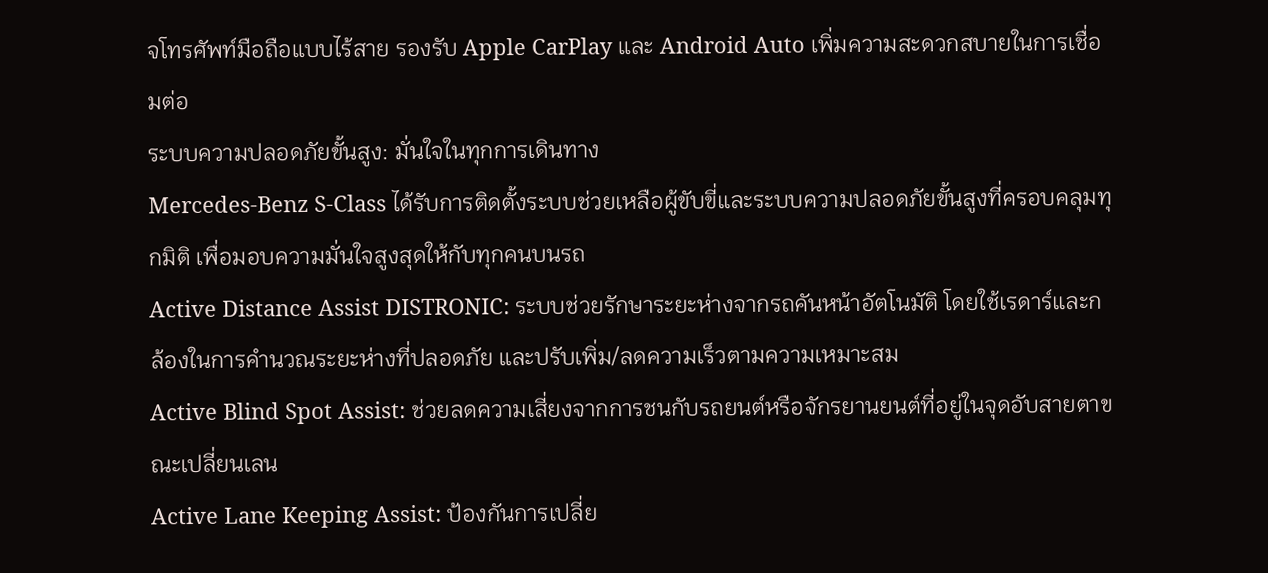จโทรศัพท์มือถือแบบไร้สาย รองรับ Apple CarPlay และ Android Auto เพิ่มความสะดวกสบายในการเชื่อมต่อ
ระบบความปลอดภัยขั้นสูง: มั่นใจในทุกการเดินทาง
Mercedes-Benz S-Class ได้รับการติดตั้งระบบช่วยเหลือผู้ขับขี่และระบบความปลอดภัยขั้นสูงที่ครอบคลุมทุกมิติ เพื่อมอบความมั่นใจสูงสุดให้กับทุกคนบนรถ
Active Distance Assist DISTRONIC: ระบบช่วยรักษาระยะห่างจากรถคันหน้าอัตโนมัติ โดยใช้เรดาร์และกล้องในการคำนวณระยะห่างที่ปลอดภัย และปรับเพิ่ม/ลดความเร็วตามความเหมาะสม
Active Blind Spot Assist: ช่วยลดความเสี่ยงจากการชนกับรถยนต์หรือจักรยานยนต์ที่อยู่ในจุดอับสายตาขณะเปลี่ยนเลน
Active Lane Keeping Assist: ป้องกันการเปลี่ย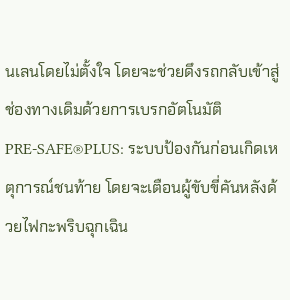นเลนโดยไม่ตั้งใจ โดยจะช่วยดึงรถกลับเข้าสู่ช่องทางเดิมด้วยการเบรกอัตโนมัติ
PRE-SAFE®PLUS: ระบบป้องกันก่อนเกิดเหตุการณ์ชนท้าย โดยจะเตือนผู้ขับขี่คันหลังด้วยไฟกะพริบฉุกเฉิน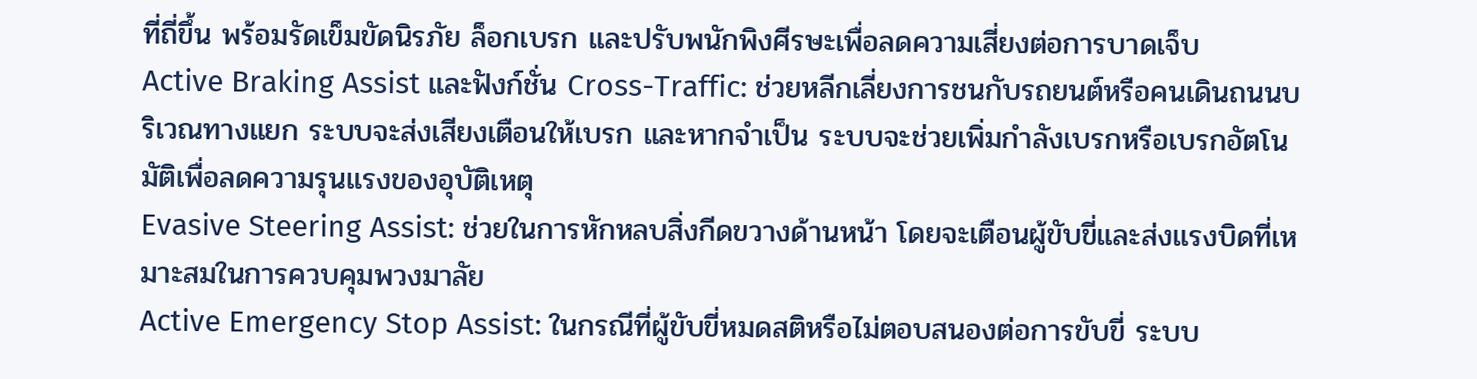ที่ถี่ขึ้น พร้อมรัดเข็มขัดนิรภัย ล็อกเบรก และปรับพนักพิงศีรษะเพื่อลดความเสี่ยงต่อการบาดเจ็บ
Active Braking Assist และฟังก์ชั่น Cross-Traffic: ช่วยหลีกเลี่ยงการชนกับรถยนต์หรือคนเดินถนนบริเวณทางแยก ระบบจะส่งเสียงเตือนให้เบรก และหากจำเป็น ระบบจะช่วยเพิ่มกำลังเบรกหรือเบรกอัตโนมัติเพื่อลดความรุนแรงของอุบัติเหตุ
Evasive Steering Assist: ช่วยในการหักหลบสิ่งกีดขวางด้านหน้า โดยจะเตือนผู้ขับขี่และส่งแรงบิดที่เหมาะสมในการควบคุมพวงมาลัย
Active Emergency Stop Assist: ในกรณีที่ผู้ขับขี่หมดสติหรือไม่ตอบสนองต่อการขับขี่ ระบบ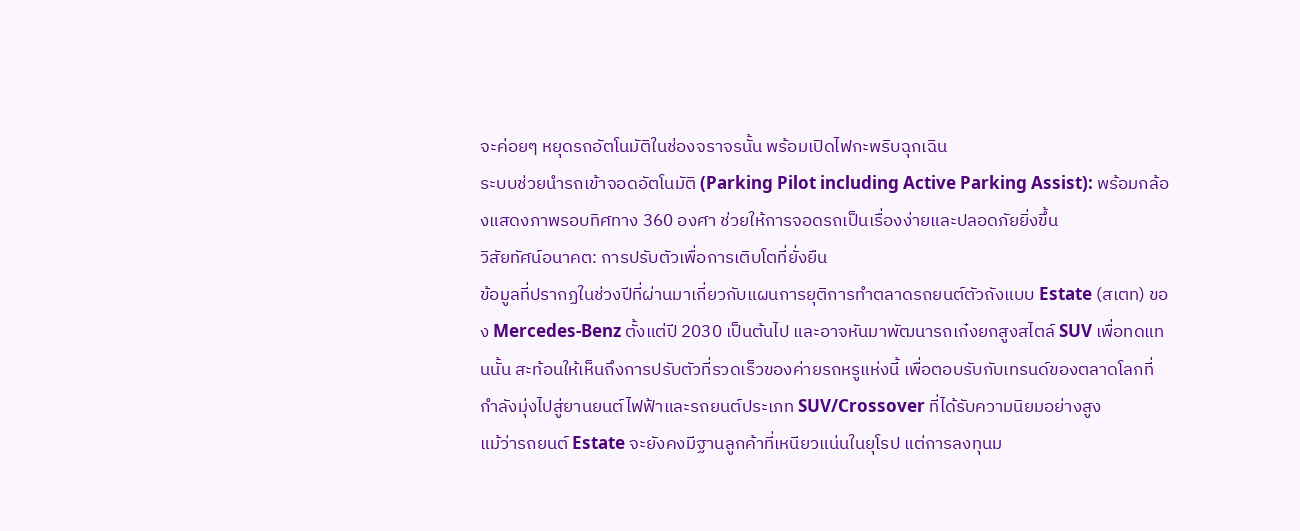จะค่อยๆ หยุดรถอัตโนมัติในช่องจราจรนั้น พร้อมเปิดไฟกะพริบฉุกเฉิน
ระบบช่วยนำรถเข้าจอดอัตโนมัติ (Parking Pilot including Active Parking Assist): พร้อมกล้องแสดงภาพรอบทิศทาง 360 องศา ช่วยให้การจอดรถเป็นเรื่องง่ายและปลอดภัยยิ่งขึ้น
วิสัยทัศน์อนาคต: การปรับตัวเพื่อการเติบโตที่ยั่งยืน
ข้อมูลที่ปรากฏในช่วงปีที่ผ่านมาเกี่ยวกับแผนการยุติการทำตลาดรถยนต์ตัวถังแบบ Estate (สเตท) ของ Mercedes-Benz ตั้งแต่ปี 2030 เป็นต้นไป และอาจหันมาพัฒนารถเก๋งยกสูงสไตล์ SUV เพื่อทดแทนนั้น สะท้อนให้เห็นถึงการปรับตัวที่รวดเร็วของค่ายรถหรูแห่งนี้ เพื่อตอบรับกับเทรนด์ของตลาดโลกที่กำลังมุ่งไปสู่ยานยนต์ไฟฟ้าและรถยนต์ประเภท SUV/Crossover ที่ได้รับความนิยมอย่างสูง
แม้ว่ารถยนต์ Estate จะยังคงมีฐานลูกค้าที่เหนียวแน่นในยุโรป แต่การลงทุนม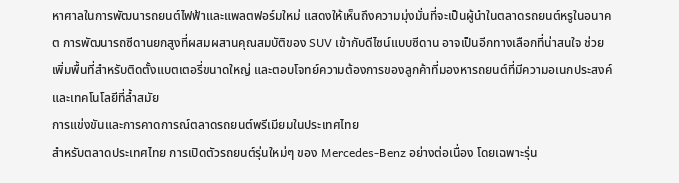หาศาลในการพัฒนารถยนต์ไฟฟ้าและแพลตฟอร์มใหม่ แสดงให้เห็นถึงความมุ่งมั่นที่จะเป็นผู้นำในตลาดรถยนต์หรูในอนาคต การพัฒนารถซีดานยกสูงที่ผสมผสานคุณสมบัติของ SUV เข้ากับดีไซน์แบบซีดาน อาจเป็นอีกทางเลือกที่น่าสนใจ ช่วยเพิ่มพื้นที่สำหรับติดตั้งแบตเตอรี่ขนาดใหญ่ และตอบโจทย์ความต้องการของลูกค้าที่มองหารถยนต์ที่มีความอเนกประสงค์และเทคโนโลยีที่ล้ำสมัย
การแข่งขันและการคาดการณ์ตลาดรถยนต์พรีเมียมในประเทศไทย
สำหรับตลาดประเทศไทย การเปิดตัวรถยนต์รุ่นใหม่ๆ ของ Mercedes-Benz อย่างต่อเนื่อง โดยเฉพาะรุ่น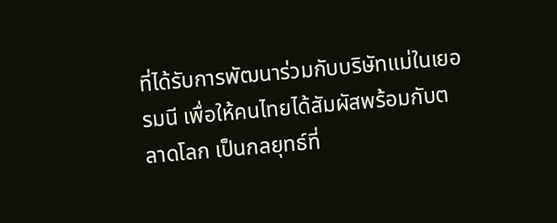ที่ได้รับการพัฒนาร่วมกับบริษัทแม่ในเยอรมนี เพื่อให้คนไทยได้สัมผัสพร้อมกับตลาดโลก เป็นกลยุทธ์ที่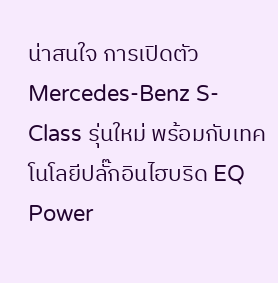น่าสนใจ การเปิดตัว Mercedes-Benz S-Class รุ่นใหม่ พร้อมกับเทคโนโลยีปลั๊กอินไฮบริด EQ Power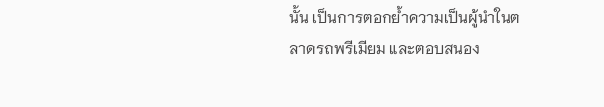นั้น เป็นการตอกย้ำความเป็นผู้นำในตลาดรถพรีเมียม และตอบสนอง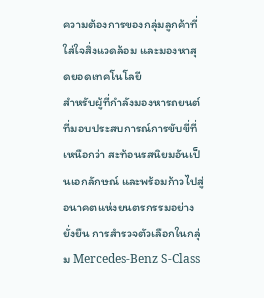ความต้องการของกลุ่มลูกค้าที่ใส่ใจสิ่งแวดล้อม และมองหาสุดยอดเทคโนโลยี
สำหรับผู้ที่กำลังมองหารถยนต์ที่มอบประสบการณ์การขับขี่ที่เหนือกว่า สะท้อนรสนิยมอันเป็นเอกลักษณ์ และพร้อมก้าวไปสู่อนาคตแห่งยนตรกรรมอย่างยั่งยืน การสำรวจตัวเลือกในกลุ่ม Mercedes-Benz S-Class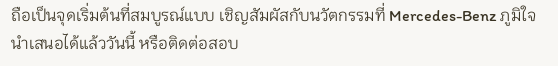ถือเป็นจุดเริ่มต้นที่สมบูรณ์แบบ เชิญสัมผัสกับนวัตกรรมที่ Mercedes-Benz ภูมิใจนำเสนอได้แล้ววันนี้ หรือติดต่อสอบ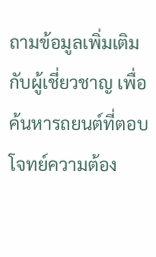ถามข้อมูลเพิ่มเติมกับผู้เชี่ยวชาญ เพื่อค้นหารถยนต์ที่ตอบโจทย์ความต้อง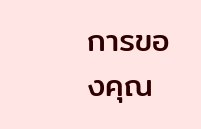การของคุณ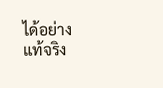ได้อย่างแท้จริง